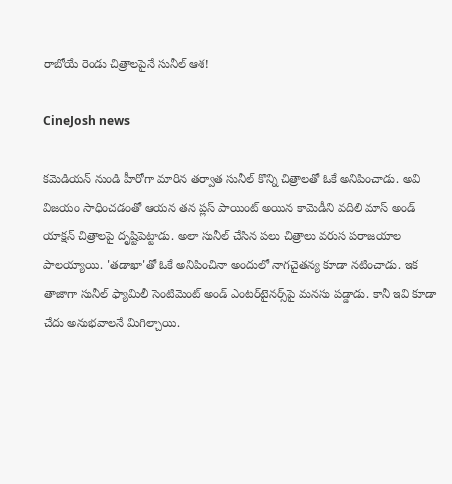రాబోయే రెండు చిత్రాలపైనే సునీల్ ఆశ!

CineJosh news

కమెడియన్‌ నుండి హీరోగా మారిన తర్వాత సునీల్‌ కొన్ని చిత్రాలతో ఓకే అనిపించాడు. అవి విజయం సాధించడంతో ఆయన తన ప్లస్‌ పాయింట్‌ అయిన కామెడీని వదిలి మాస్‌ అండ్‌ యాక్షన్‌ చిత్రాలపై దృష్టిపెట్టాడు. అలా సునీల్ చేసిన పలు చిత్రాలు వరుస పరాజయాల పాలయ్యాయి. 'తడాఖా'తో ఓకే అనిపించినా అందులో నాగచైతన్య కూడా నటించాడు. ఇక తాజాగా సునీల్ ఫ్యామిలీ సెంటిమెంట్‌ అండ్‌ ఎంటర్‌టైనర్స్‌పై మనసు పడ్డాడు. కానీ ఇవి కూడా చేదు అనుభవాలనే మిగిల్చాయి.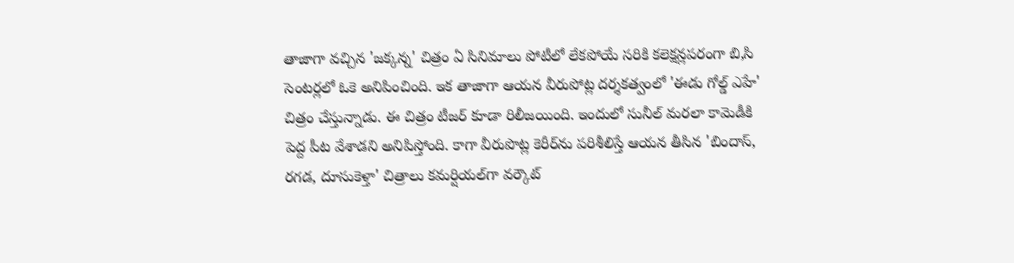తాజాగా వచ్చిన 'జక్కన్న' చిత్రం ఏ సినిమాలు పోటీలో లేకపోయే సరికి కలెక్షన్లపరంగా బి,సి సెంటర్లలో ఓకె అనిపించింది. ఇక తాజాగా ఆయన వీరుపోట్ల దర్శకత్వంలో 'ఈడు గోల్డ్‌ ఎహే' చిత్రం చేస్తున్నాడు. ఈ చిత్రం టీజర్‌ కూడా రిలీజయింది. ఇందులో సునీల్‌ మరలా కామెడీకి పెద్ద పీట వేశాడని అనిపిస్తోంది. కాగా వీరుపొట్ల కెరీర్‌ను పరిశీలిస్తే ఆయన తీసిన 'బిందాస్‌, రగడ, దూసుకెళ్తా' చిత్రాలు కమర్షియల్‌గా వర్కౌట్‌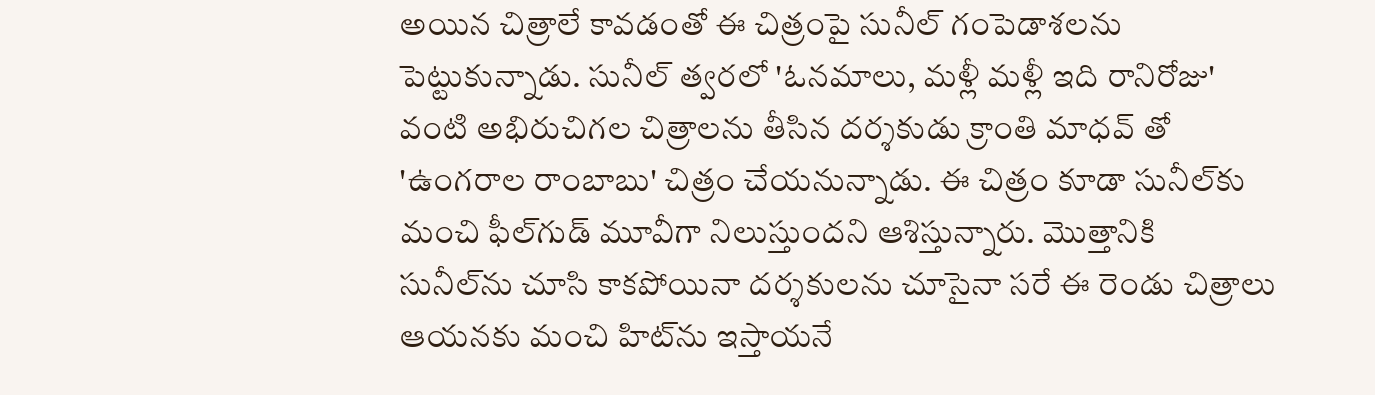అయిన చిత్రాలే కావడంతో ఈ చిత్రంపై సునీల్‌ గంపెడాశలను పెట్టుకున్నాడు. సునీల్‌ త్వరలో 'ఓనమాలు, మళ్లీ మళ్లీ ఇది రానిరోజు' వంటి అభిరుచిగల చిత్రాలను తీసిన దర్శకుడు క్రాంతి మాధవ్ తో 'ఉంగరాల రాంబాబు' చిత్రం చేయనున్నాడు. ఈ చిత్రం కూడా సునీల్‌కు మంచి ఫీల్‌గుడ్‌ మూవీగా నిలుస్తుందని ఆశిస్తున్నారు. మొత్తానికి సునీల్‌ను చూసి కాకపోయినా దర్శకులను చూసైనా సరే ఈ రెండు చిత్రాలు ఆయనకు మంచి హిట్‌ను ఇస్తాయనే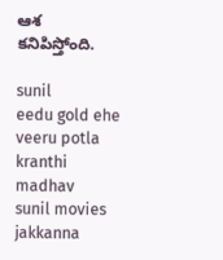ఆశ కనిపిస్తోంది.

sunil
eedu gold ehe
veeru potla
kranthi madhav
sunil movies
jakkanna